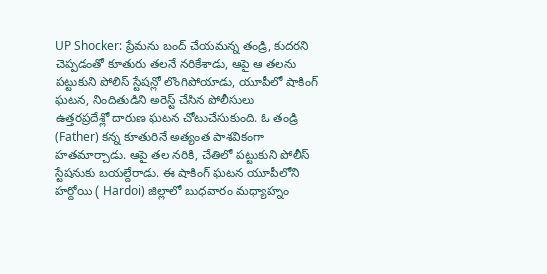UP Shocker: ప్రేమను బంద్ చేయమన్న తండ్రి, కుదరని చెప్పడంతో కూతురు తలనే నరికేశాడు, ఆపై ఆ తలను పట్టుకుని పోలిస్ స్టేషన్లో లొంగిపోయాడు, యూపీలో షాకింగ్ ఘటన, నిందితుడిని అరెస్ట్ చేసిన పోలీసులు
ఉత్తరప్రదేశ్లో దారుణ ఘటన చోటుచేసుకుంది. ఓ తండ్రి (Father) కన్న కూతురినే అత్యంత పాశవికంగా హతమార్చాడు. ఆపై తల నరికి, చేతిలో పట్టుకుని పోలీస్ స్టేషనుకు బయల్దేరాడు. ఈ షాకింగ్ ఘటన యూపీలోని హర్దోయి ( Hardoi) జిల్లాలో బుధవారం మధ్యాహ్నం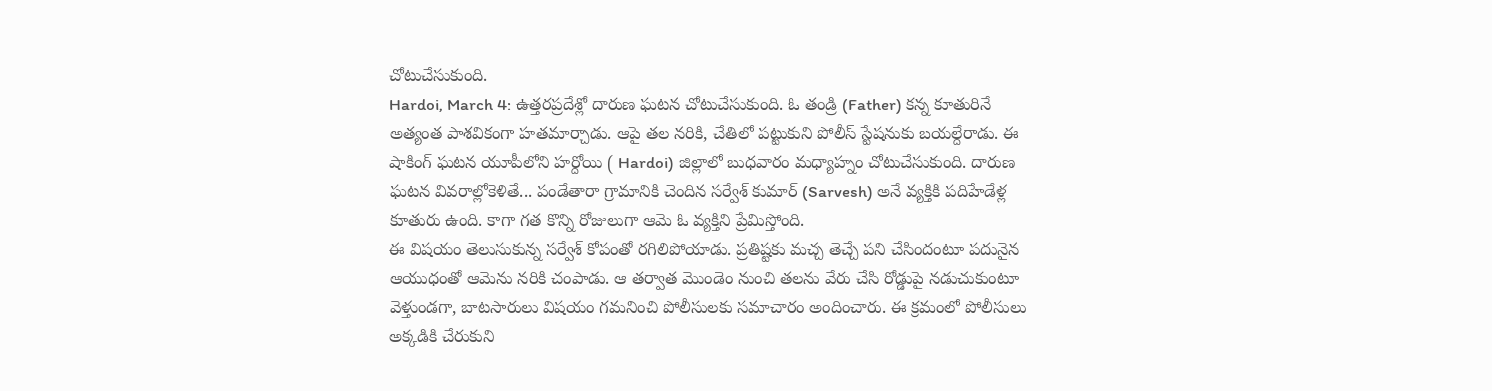చోటుచేసుకుంది.
Hardoi, March 4: ఉత్తరప్రదేశ్లో దారుణ ఘటన చోటుచేసుకుంది. ఓ తండ్రి (Father) కన్న కూతురినే అత్యంత పాశవికంగా హతమార్చాడు. ఆపై తల నరికి, చేతిలో పట్టుకుని పోలీస్ స్టేషనుకు బయల్దేరాడు. ఈ షాకింగ్ ఘటన యూపీలోని హర్దోయి ( Hardoi) జిల్లాలో బుధవారం మధ్యాహ్నం చోటుచేసుకుంది. దారుణ ఘటన వివరాల్లోకెళితే... పండేతారా గ్రామానికి చెందిన సర్వేశ్ కుమార్ (Sarvesh) అనే వ్యక్తికి పదిహేడేళ్ల కూతురు ఉంది. కాగా గత కొన్ని రోజులుగా ఆమె ఓ వ్యక్తిని ప్రేమిస్తోంది.
ఈ విషయం తెలుసుకున్న సర్వేశ్ కోపంతో రగిలిపోయాడు. ప్రతిష్టకు మచ్చ తెచ్చే పని చేసిందంటూ పదునైన ఆయుధంతో ఆమెను నరికి చంపాడు. ఆ తర్వాత మొండెం నుంచి తలను వేరు చేసి రోడ్డుపై నడుచుకుంటూ వెళ్తుండగా, బాటసారులు విషయం గమనించి పోలీసులకు సమాచారం అందించారు. ఈ క్రమంలో పోలీసులు అక్కడికి చేరుకుని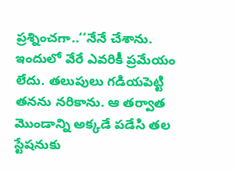ప్రశ్నించగా..‘‘నేనే చేశాను. ఇందులో వేరే ఎవరికీ ప్రమేయం లేదు. తలుపులు గడియపెట్టి తనను నరికాను. ఆ తర్వాత మొండాన్ని అక్కడే పడేసి తల స్టేషనుకు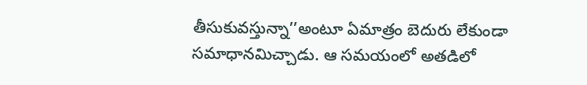తీసుకువస్తున్నా’’అంటూ ఏమాత్రం బెదురు లేకుండా సమాధానమిచ్చాడు. ఆ సమయంలో అతడిలో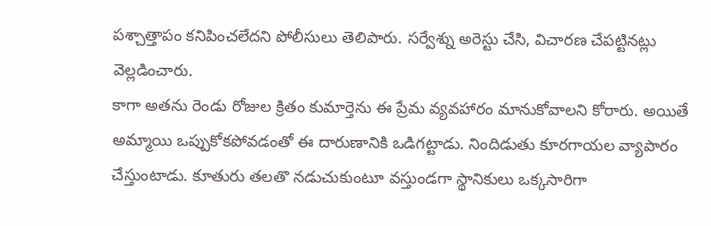పశ్చాత్తాపం కనిపించలేదని పోలీసులు తెలిపారు. సర్వేశ్ను అరెస్టు చేసి, విచారణ చేపట్టినట్లు వెల్లడించారు.
కాగా అతను రెండు రోజుల క్రితం కుమార్తెను ఈ ప్రేమ వ్యవహారం మానుకోవాలని కోరారు. అయితే అమ్మాయి ఒప్పుకోకపోవడంతో ఈ దారుణానికి ఒడిగట్టాడు. నిందిడుతు కూరగాయల వ్యాపారం చేస్తుంటాడు. కూతురు తలతొ నడుచుకుంటూ వస్తుండగా స్థానికులు ఒక్కసారిగా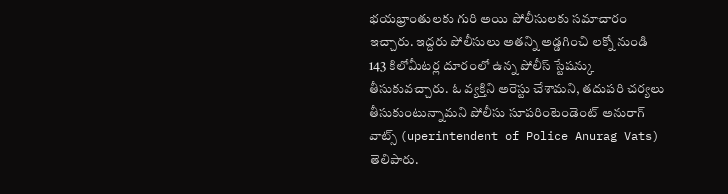భయభ్రాంతులకు గురి అయి పోలీసులకు సమాచారం ఇచ్చారు. ఇద్దరు పోలీసులు అతన్ని అడ్డగించి లక్నో నుండి 143 కిలోమీటర్ల దూరంలో ఉన్న పోలీస్ స్టేషన్కు తీసుకువచ్చారు. ఓ వ్యక్తిని అరెస్టు చేశామని, తదుపరి చర్యలు తీసుకుంటున్నామని పోలీసు సూపరింటెండెంట్ అనురాగ్ వాట్స్ (uperintendent of Police Anurag Vats) తెలిపారు.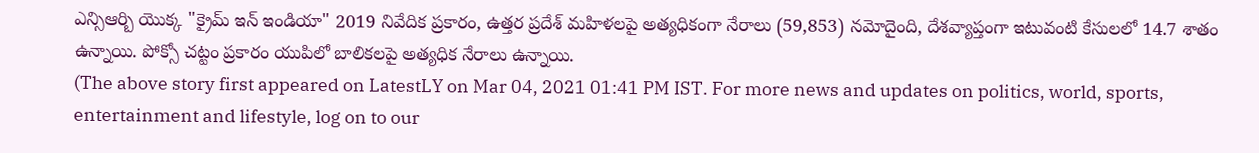ఎన్సిఆర్బి యొక్క "క్రైమ్ ఇన్ ఇండియా" 2019 నివేదిక ప్రకారం, ఉత్తర ప్రదేశ్ మహిళలపై అత్యధికంగా నేరాలు (59,853) నమోదైంది, దేశవ్యాప్తంగా ఇటువంటి కేసులలో 14.7 శాతం ఉన్నాయి. పోక్సో చట్టం ప్రకారం యుపిలో బాలికలపై అత్యధిక నేరాలు ఉన్నాయి.
(The above story first appeared on LatestLY on Mar 04, 2021 01:41 PM IST. For more news and updates on politics, world, sports, entertainment and lifestyle, log on to our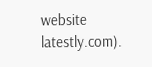website latestly.com).